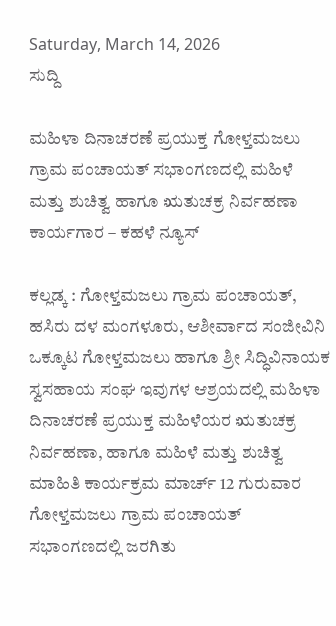Saturday, March 14, 2026
ಸುದ್ದಿ

ಮಹಿಳಾ ದಿನಾಚರಣೆ ಪ್ರಯುಕ್ತ ಗೋಳ್ತಮಜಲು ಗ್ರಾಮ ಪಂಚಾಯತ್ ಸಭಾಂಗಣದಲ್ಲಿ ಮಹಿಳೆ ಮತ್ತು ಶುಚಿತ್ವ ಹಾಗೂ ಋತುಚಕ್ರ ನಿರ್ವಹಣಾ ಕಾರ್ಯಗಾರ – ಕಹಳೆ ನ್ಯೂಸ್

ಕಲ್ಲಡ್ಕ : ಗೋಳ್ತಮಜಲು ಗ್ರಾಮ ಪಂಚಾಯತ್, ಹಸಿರು ದಳ ಮಂಗಳೂರು, ಆಶೀರ್ವಾದ ಸಂಜೀವಿನಿ ಒಕ್ಕೂಟ ಗೋಳ್ತಮಜಲು ಹಾಗೂ ಶ್ರೀ ಸಿದ್ಧಿವಿನಾಯಕ ಸ್ವಸಹಾಯ ಸಂಘ ಇವುಗಳ ಆಶ್ರಯದಲ್ಲಿ ಮಹಿಳಾ ದಿನಾಚರಣೆ ಪ್ರಯುಕ್ತ ಮಹಿಳೆಯರ ಋತುಚಕ್ರ ನಿರ್ವಹಣಾ, ಹಾಗೂ ಮಹಿಳೆ ಮತ್ತು ಶುಚಿತ್ವ ಮಾಹಿತಿ ಕಾರ್ಯಕ್ರಮ ಮಾರ್ಚ್ 12 ಗುರುವಾರ ಗೋಳ್ತಮಜಲು ಗ್ರಾಮ ಪಂಚಾಯತ್ ಸಭಾಂಗಣದಲ್ಲಿ ಜರಗಿತು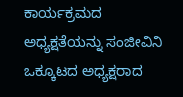ಕಾರ್ಯಕ್ರಮದ ಅಧ್ಯಕ್ಷತೆಯನ್ನು ಸಂಜೀವಿನಿ ಒಕ್ಕೂಟದ ಅಧ್ಯಕ್ಷರಾದ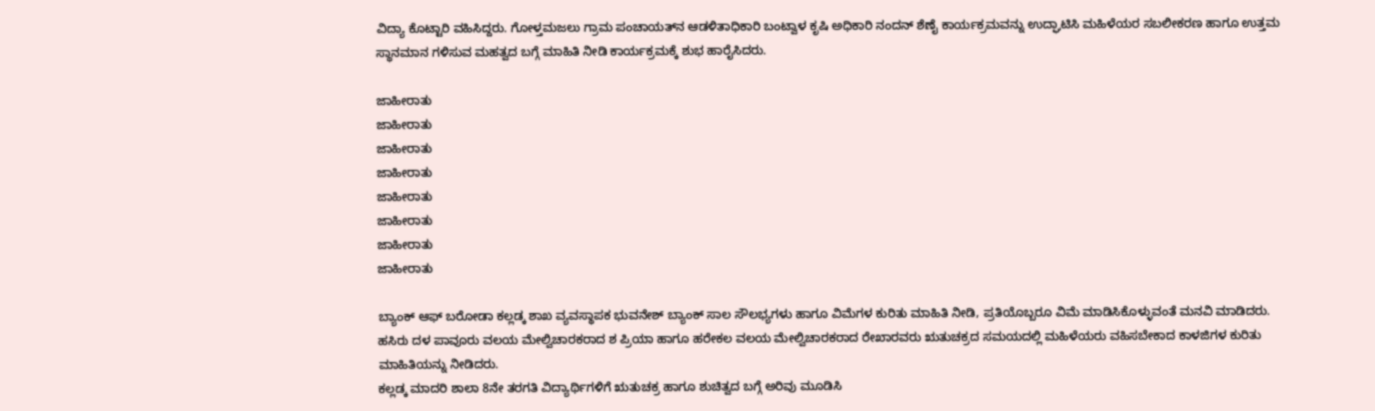ವಿದ್ಯಾ ಕೊಟ್ಟಾರಿ ವಹಿಸಿದ್ದರು. ಗೋಳ್ತಮಜಲು ಗ್ರಾಮ ಪಂಚಾಯತ್‌ನ ಆಡಳಿತಾಧಿಕಾರಿ ಬಂಟ್ವಾಳ ಕೃಷಿ ಅಧಿಕಾರಿ ನಂದನ್ ಶೆಣೈ ಕಾರ್ಯಕ್ರಮವನ್ನು ಉದ್ಘಾಟಿಸಿ ಮಹಿಳೆಯರ ಸಬಲೀಕರಣ ಹಾಗೂ ಉತ್ತಮ ಸ್ಥಾನಮಾನ ಗಳಿಸುವ ಮಹತ್ವದ ಬಗ್ಗೆ ಮಾಹಿತಿ ನೀಡಿ ಕಾರ್ಯಕ್ರಮಕ್ಕೆ ಶುಭ ಹಾರೈಸಿದರು.

ಜಾಹೀರಾತು
ಜಾಹೀರಾತು
ಜಾಹೀರಾತು
ಜಾಹೀರಾತು
ಜಾಹೀರಾತು
ಜಾಹೀರಾತು
ಜಾಹೀರಾತು
ಜಾಹೀರಾತು

ಬ್ಯಾಂಕ್ ಆಫ್ ಬರೋಡಾ ಕಲ್ಲಡ್ಕ ಶಾಖ ವ್ಯವಸ್ಥಾಪಕ ಭುವನೇಶ್ ಬ್ಯಾಂಕ್ ಸಾಲ ಸೌಲಭ್ಯಗಳು ಹಾಗೂ ವಿಮೆಗಳ ಕುರಿತು ಮಾಹಿತಿ ನೀಡಿ, ಪ್ರತಿಯೊಬ್ಬರೂ ವಿಮೆ ಮಾಡಿಸಿಕೊಳ್ಳುವಂತೆ ಮನವಿ ಮಾಡಿದರು. ಹಸಿರು ದಳ ಪಾವೂರು ವಲಯ ಮೇಲ್ವಿಚಾರಕರಾದ ಶ ಪ್ರಿಯಾ ಹಾಗೂ ಹರೇಕಲ ವಲಯ ಮೇಲ್ವಿಚಾರಕರಾದ ರೇಖಾರವರು ಋತುಚಕ್ರದ ಸಮಯದಲ್ಲಿ ಮಹಿಳೆಯರು ವಹಿಸಬೇಕಾದ ಕಾಳಜಿಗಳ ಕುರಿತು ಮಾಹಿತಿಯನ್ನು ನೀಡಿದರು.
ಕಲ್ಲಡ್ಕ ಮಾದರಿ ಶಾಲಾ 8ನೇ ತರಗತಿ ವಿದ್ಯಾರ್ಥಿಗಳಿಗೆ ಋತುಚಕ್ರ ಹಾಗೂ ಶುಚಿತ್ವದ ಬಗ್ಗೆ ಅರಿವು ಮೂಡಿಸಿ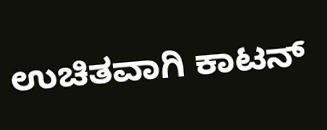ಉಚಿತವಾಗಿ ಕಾಟನ್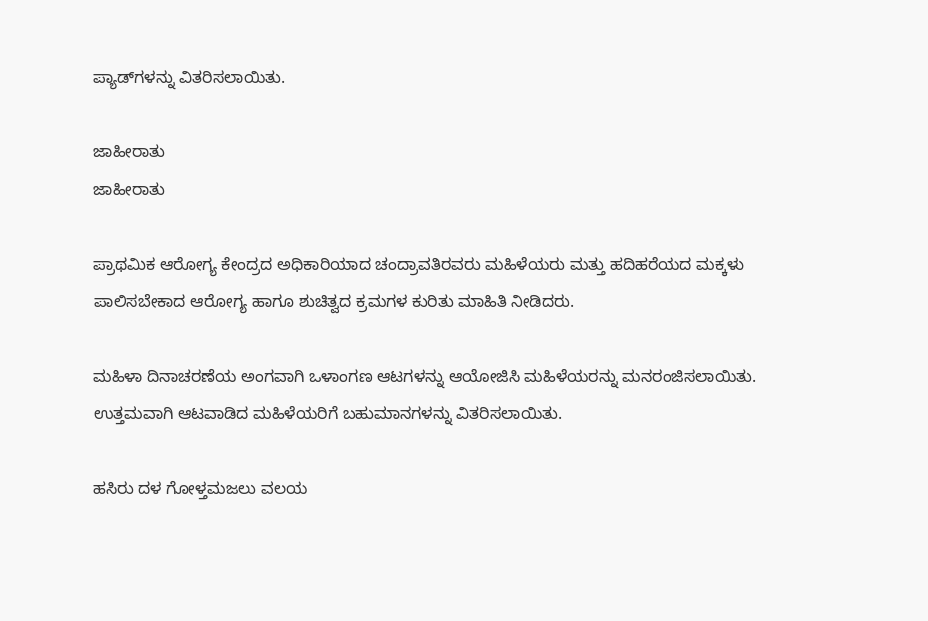ಪ್ಯಾಡ್‌ಗಳನ್ನು ವಿತರಿಸಲಾಯಿತು.

ಜಾಹೀರಾತು
ಜಾಹೀರಾತು

ಪ್ರಾಥಮಿಕ ಆರೋಗ್ಯ ಕೇಂದ್ರದ ಅಧಿಕಾರಿಯಾದ ಚಂದ್ರಾವತಿರವರು ಮಹಿಳೆಯರು ಮತ್ತು ಹದಿಹರೆಯದ ಮಕ್ಕಳು ಪಾಲಿಸಬೇಕಾದ ಆರೋಗ್ಯ ಹಾಗೂ ಶುಚಿತ್ವದ ಕ್ರಮಗಳ ಕುರಿತು ಮಾಹಿತಿ ನೀಡಿದರು.

ಮಹಿಳಾ ದಿನಾಚರಣೆಯ ಅಂಗವಾಗಿ ಒಳಾಂಗಣ ಆಟಗಳನ್ನು ಆಯೋಜಿಸಿ ಮಹಿಳೆಯರನ್ನು ಮನರಂಜಿಸಲಾಯಿತು. ಉತ್ತಮವಾಗಿ ಆಟವಾಡಿದ ಮಹಿಳೆಯರಿಗೆ ಬಹುಮಾನಗಳನ್ನು ವಿತರಿಸಲಾಯಿತು.

ಹಸಿರು ದಳ ಗೋಳ್ತಮಜಲು ವಲಯ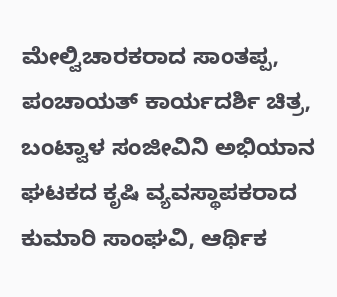ಮೇಲ್ವಿಚಾರಕರಾದ ಸಾಂತಪ್ಪ, ಪಂಚಾಯತ್ ಕಾರ್ಯದರ್ಶಿ ಚಿತ್ರ, ಬಂಟ್ವಾಳ ಸಂಜೀವಿನಿ ಅಭಿಯಾನ ಘಟಕದ ಕೃಷಿ ವ್ಯವಸ್ಥಾಪಕರಾದ ಕುಮಾರಿ ಸಾಂಘವಿ, ಆರ್ಥಿಕ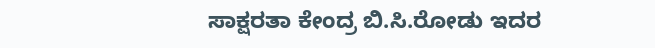ಸಾಕ್ಷರತಾ ಕೇಂದ್ರ ಬಿ.ಸಿ.ರೋಡು ಇದರ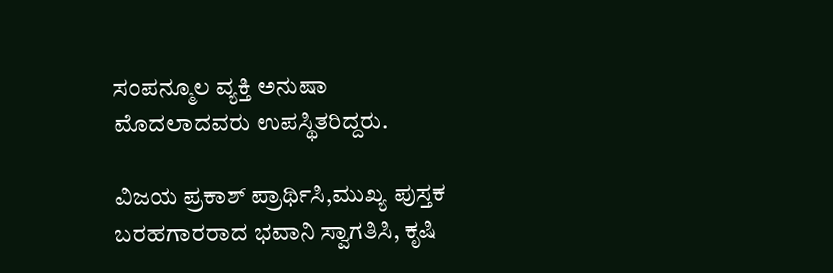ಸಂಪನ್ಮೂಲ ವ್ಯಕ್ತಿ ಅನುಷಾ ಮೊದಲಾದವರು ಉಪಸ್ಥಿತರಿದ್ದರು.

ವಿಜಯ ಪ್ರಕಾಶ್ ಪ್ರಾರ್ಥಿಸಿ,ಮುಖ್ಯ ಪುಸ್ತಕ ಬರಹಗಾರರಾದ ಭವಾನಿ ಸ್ವಾಗತಿಸಿ, ಕೃಷಿ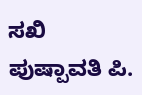ಸಖಿ ಪುಷ್ಪಾವತಿ ಪಿ.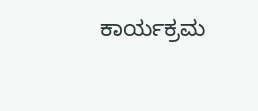ಕಾರ್ಯಕ್ರಮ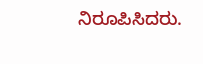ನಿರೂಪಿಸಿದರು.